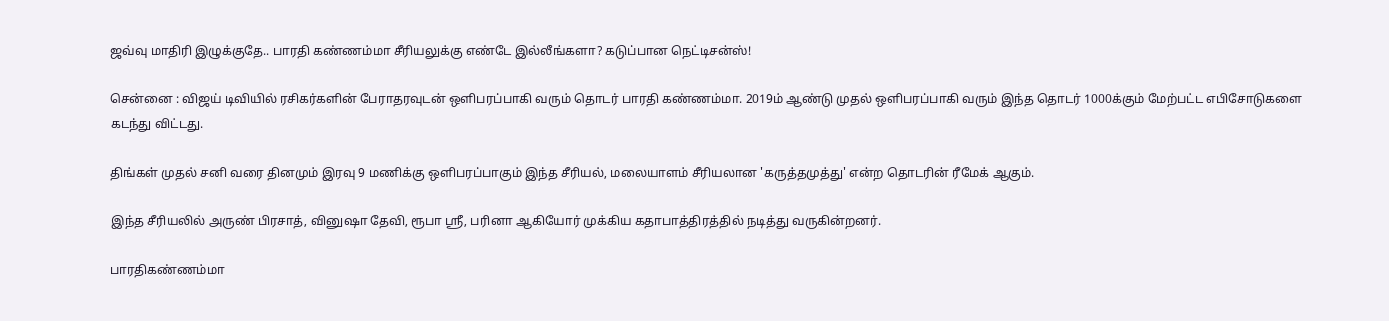ஜவ்வு மாதிரி இழுக்குதே.. பாரதி கண்ணம்மா சீரியலுக்கு எண்டே இல்லீங்களா? கடுப்பான நெட்டிசன்ஸ்!

சென்னை : விஜய் டிவியில் ரசிகர்களின் பேராதரவுடன் ஒளிபரப்பாகி வரும் தொடர் பாரதி கண்ணம்மா. 2019ம் ஆண்டு முதல் ஒளிபரப்பாகி வரும் இந்த தொடர் 1000க்கும் மேற்பட்ட எபிசோடுகளை கடந்து விட்டது.

திங்கள் முதல் சனி வரை தினமும் இரவு 9 மணிக்கு ஒளிபரப்பாகும் இந்த சீரியல், மலையாளம் சீரியலான 'கருத்தமுத்து' என்ற தொடரின் ரீமேக் ஆகும்.

இந்த சீரியலில் அருண் பிரசாத், வினுஷா தேவி, ரூபா ஸ்ரீ, பரினா ஆகியோர் முக்கிய கதாபாத்திரத்தில் நடித்து வருகின்றனர்.

பாரதிகண்ணம்மா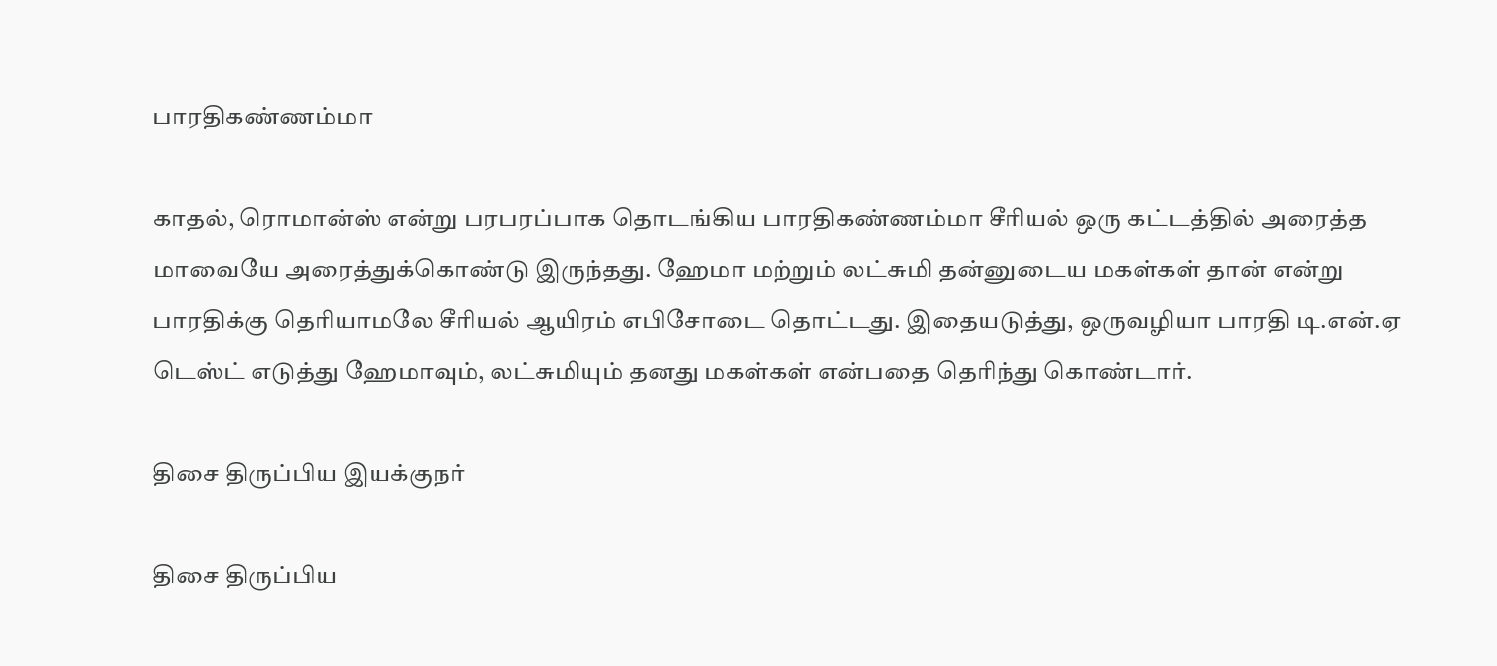பாரதிகண்ணம்மா

காதல், ரொமான்ஸ் என்று பரபரப்பாக தொடங்கிய பாரதிகண்ணம்மா சீரியல் ஒரு கட்டத்தில் அரைத்த மாவையே அரைத்துக்கொண்டு இருந்தது. ஹேமா மற்றும் லட்சுமி தன்னுடைய மகள்கள் தான் என்று பாரதிக்கு தெரியாமலே சீரியல் ஆயிரம் எபிசோடை தொட்டது. இதையடுத்து, ஒருவழியா பாரதி டி.என்.ஏ டெஸ்ட் எடுத்து ஹேமாவும், லட்சுமியும் தனது மகள்கள் என்பதை தெரிந்து கொண்டார்.

திசை திருப்பிய இயக்குநர்

திசை திருப்பிய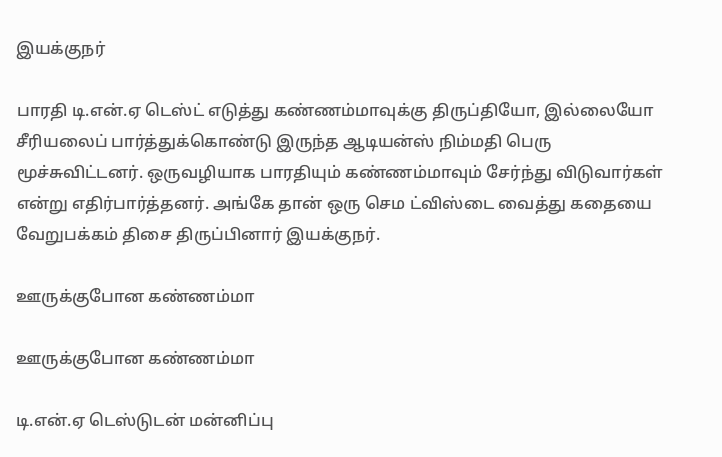இயக்குநர்

பாரதி டி.என்.ஏ டெஸ்ட் எடுத்து கண்ணம்மாவுக்கு திருப்தியோ, இல்லையோ சீரியலைப் பார்த்துக்கொண்டு இருந்த ஆடியன்ஸ் நிம்மதி பெரு மூச்சுவிட்டனர். ஒருவழியாக பாரதியும் கண்ணம்மாவும் சேர்ந்து விடுவார்கள் என்று எதிர்பார்த்தனர். அங்கே தான் ஒரு செம ட்விஸ்டை வைத்து கதையை வேறுபக்கம் திசை திருப்பினார் இயக்குநர்.

ஊருக்குபோன கண்ணம்மா

ஊருக்குபோன கண்ணம்மா

டி.என்.ஏ டெஸ்டுடன் மன்னிப்பு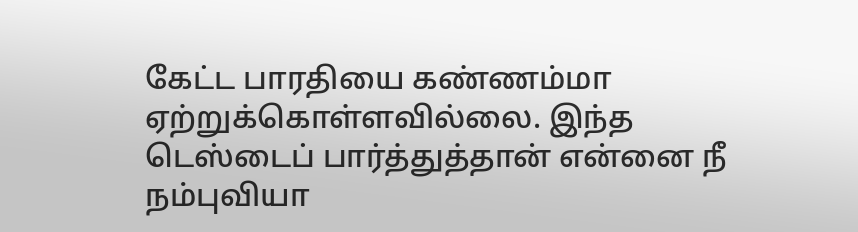கேட்ட பாரதியை கண்ணம்மா ஏற்றுக்கொள்ளவில்லை. இந்த டெஸ்டைப் பார்த்துத்தான் என்னை நீ நம்புவியா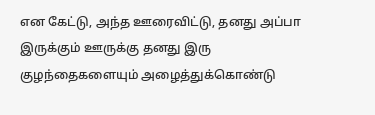என கேட்டு, அந்த ஊரைவிட்டு, தனது அப்பா இருக்கும் ஊருக்கு தனது இரு குழந்தைகளையும் அழைத்துக்கொண்டு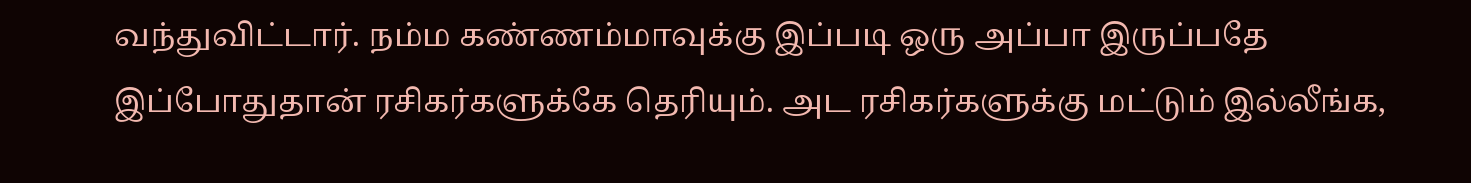வந்துவிட்டார். நம்ம கண்ணம்மாவுக்கு இப்படி ஒரு அப்பா இருப்பதே இப்போதுதான் ரசிகர்களுக்கே தெரியும். அட ரசிகர்களுக்கு மட்டும் இல்லீங்க,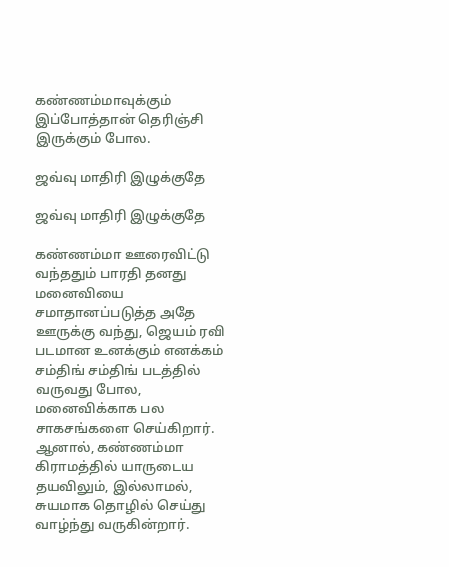கண்ணம்மாவுக்கும் இப்போத்தான் தெரிஞ்சி இருக்கும் போல.

ஜவ்வு மாதிரி இழுக்குதே

ஜவ்வு மாதிரி இழுக்குதே

கண்ணம்மா ஊரைவிட்டு வந்ததும் பாரதி தனது மனைவியை சமாதானப்படுத்த அதே ஊருக்கு வந்து, ஜெயம் ரவி படமான உனக்கும் எனக்கம் சம்திங் சம்திங் படத்தில் வருவது போல, மனைவிக்காக பல சாகசங்களை செய்கிறார். ஆனால், கண்ணம்மா கிராமத்தில் யாருடைய தயவிலும், இல்லாமல், சுயமாக தொழில் செய்து வாழ்ந்து வருகின்றார்.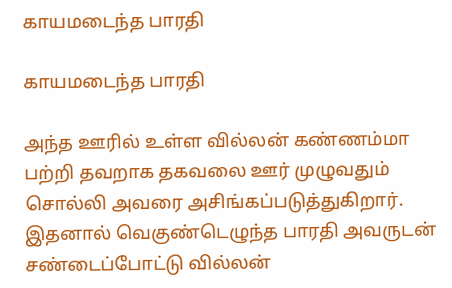காயமடைந்த பாரதி

காயமடைந்த பாரதி

அந்த ஊரில் உள்ள வில்லன் கண்ணம்மா பற்றி தவறாக தகவலை ஊர் முழுவதும் சொல்லி அவரை அசிங்கப்படுத்துகிறார். இதனால் வெகுண்டெழுந்த பாரதி அவருடன் சண்டைப்போட்டு வில்லன்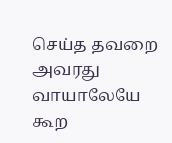செய்த தவறை அவரது வாயாலேயே கூற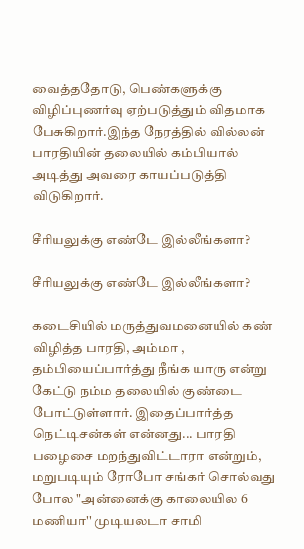வைத்ததோடு, பெண்களுக்கு விழிப்புணர்வு ஏற்படுத்தும் விதமாக பேசுகிறார்.இந்த நேரத்தில் வில்லன் பாரதியின் தலையில் கம்பியால் அடித்து அவரை காயப்படுத்தி விடுகிறார்.

சீரியலுக்கு எண்டே இல்லீங்களா?

சீரியலுக்கு எண்டே இல்லீங்களா?

கடைசியில் மருத்துவமனையில் கண் விழித்த பாரதி, அம்மா , தம்பியைப்பார்த்து நீங்க யாரு என்று கேட்டு நம்ம தலையில் குண்டை போட்டுள்ளார். இதைப்பார்த்த நெட்டிசன்கள் என்னது... பாரதி பழைசை மறந்துவிட்டாரா என்றும், மறுபடியும் ரோபோ சங்கர் சொல்வது போல "அன்னைக்கு காலையில 6 மணியா'' முடியலடா சாமி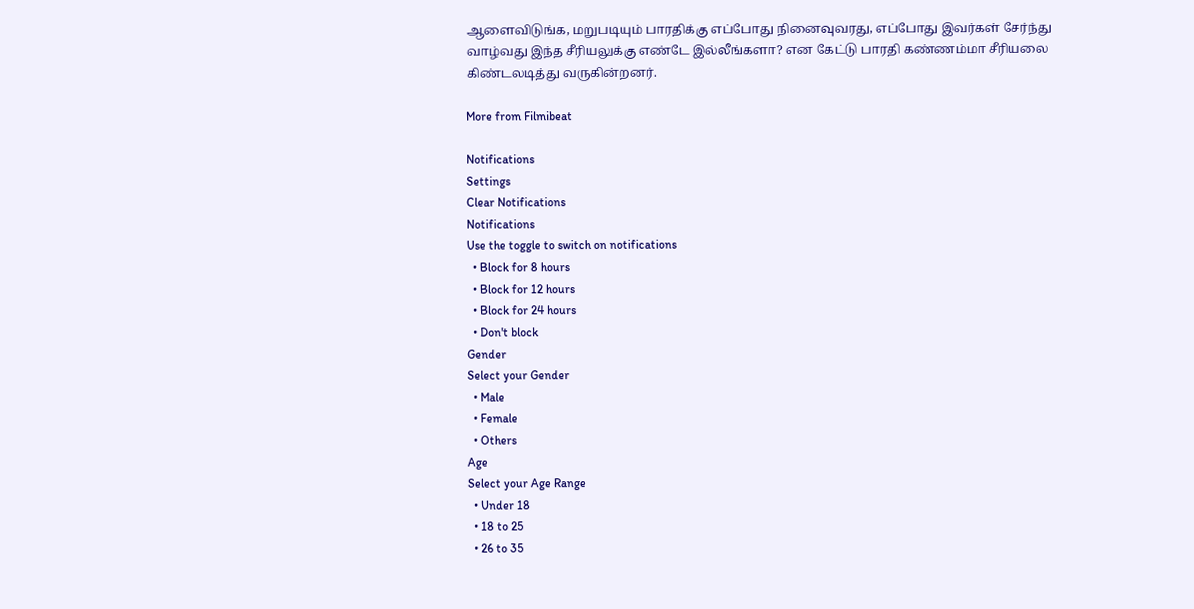ஆளைவிடுங்க, மறுபடியும் பாரதிக்கு எப்போது நினைவுவரது, எப்போது இவர்கள் சேர்ந்து வாழ்வது இந்த சீரியலுக்கு எண்டே இல்லீங்களா? என கேட்டு பாரதி கண்ணம்மா சீரியலை கிண்டலடித்து வருகின்றனர்.

More from Filmibeat

Notifications
Settings
Clear Notifications
Notifications
Use the toggle to switch on notifications
  • Block for 8 hours
  • Block for 12 hours
  • Block for 24 hours
  • Don't block
Gender
Select your Gender
  • Male
  • Female
  • Others
Age
Select your Age Range
  • Under 18
  • 18 to 25
  • 26 to 35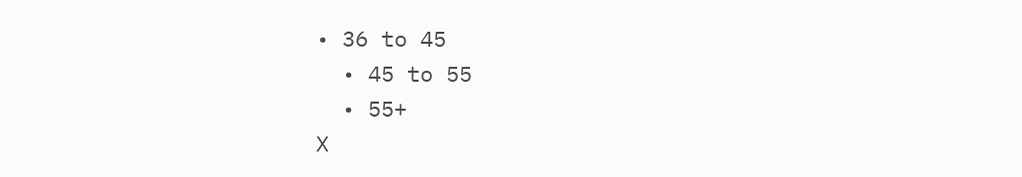• 36 to 45
  • 45 to 55
  • 55+
X